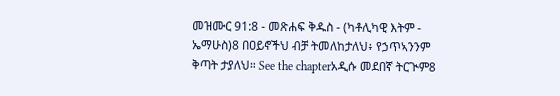መዝሙር 91:8 - መጽሐፍ ቅዱስ - (ካቶሊካዊ እትም - ኤማሁስ)8 በዐይኖችህ ብቻ ትመለከታለህ፥ የኃጥኣንንም ቅጣት ታያለህ። See the chapterአዲሱ መደበኛ ትርጒም8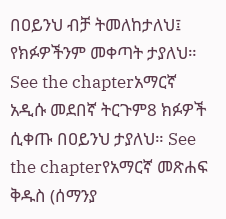በዐይንህ ብቻ ትመለከታለህ፤ የክፉዎችንም መቀጣት ታያለህ። See the chapterአማርኛ አዲሱ መደበኛ ትርጉም8 ክፉዎች ሲቀጡ በዐይንህ ታያለህ። See the chapterየአማርኛ መጽሐፍ ቅዱስ (ሰማንያ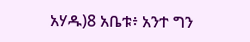አሃዱ)8 አቤቱ፥ አንተ ግን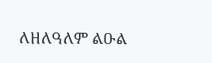ለዘለዓለም ልዑል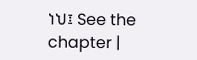ነህ፤ See the chapter |